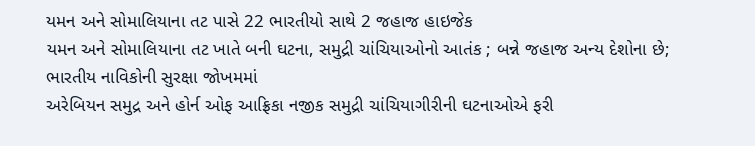યમન અને સોમાલિયાના તટ પાસે 22 ભારતીયો સાથે 2 જહાજ હાઇજેક
યમન અને સોમાલિયાના તટ ખાતે બની ઘટના, સમુદ્રી ચાંચિયાઓનો આતંક ; બન્ને જહાજ અન્ય દેશોના છે; ભારતીય નાવિકોની સુરક્ષા જોખમમાં
અરેબિયન સમુદ્ર અને હોર્ન ઓફ આફ્રિકા નજીક સમુદ્રી ચાંચિયાગીરીની ઘટનાઓએ ફરી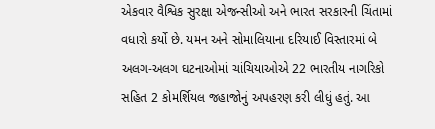એકવાર વૈશ્વિક સુરક્ષા એજન્સીઓ અને ભારત સરકારની ચિંતામાં વધારો કર્યો છે. યમન અને સોમાલિયાના દરિયાઈ વિસ્તારમાં બે અલગ-અલગ ઘટનાઓમાં ચાંચિયાઓએ 22 ભારતીય નાગરિકો સહિત 2 કોમર્શિયલ જહાજોનું અપહરણ કરી લીધું હતું. આ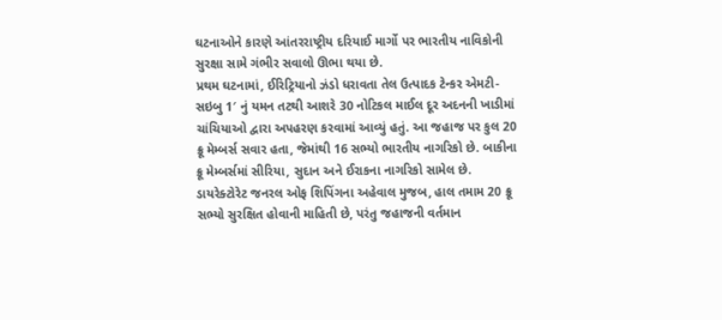ઘટનાઓને કારણે આંતરરાષ્ટ્રીય દરિયાઈ માર્ગો પર ભારતીય નાવિકોની સુરક્ષા સામે ગંભીર સવાલો ઊભા થયા છે.
પ્રથમ ઘટનામાં, ઈરિટ્રિયાનો ઝંડો ધરાવતા તેલ ઉત્પાદક ટેન્કર એમટી-સઇબુ 1′ નું યમન તટથી આશરે 30 નોટિકલ માઈલ દૂર અદનની ખાડીમાં ચાંચિયાઓ દ્વારા અપહરણ કરવામાં આવ્યું હતું. આ જહાજ પર કુલ 20 ક્રૂ મેમ્બર્સ સવાર હતા, જેમાંથી 16 સભ્યો ભારતીય નાગરિકો છે. બાકીના ક્રૂ મેમ્બર્સમાં સીરિયા, સુદાન અને ઈરાકના નાગરિકો સામેલ છે.
ડાયરેક્ટોરેટ જનરલ ઓફ શિપિંગના અહેવાલ મુજબ, હાલ તમામ 20 ક્રૂ સભ્યો સુરક્ષિત હોવાની માહિતી છે, પરંતુ જહાજની વર્તમાન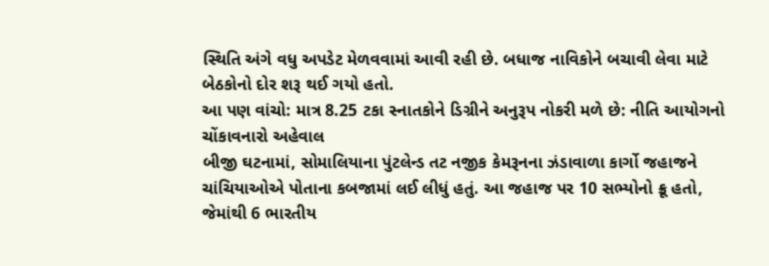સ્થિતિ અંગે વધુ અપડેટ મેળવવામાં આવી રહી છે. બધાજ નાવિકોને બચાવી લેવા માટે બેઠકોનો દોર શરૂ થઈ ગયો હતો.
આ પણ વાંચો: માત્ર 8.25 ટકા સ્નાતકોને ડિગ્રીને અનુરૂપ નોકરી મળે છે: નીતિ આયોગનો ચોંકાવનારો અહેવાલ
બીજી ઘટનામાં, સોમાલિયાના પુંટલેન્ડ તટ નજીક કેમરૂનના ઝંડાવાળા કાર્ગો જહાજને ચાંચિયાઓએ પોતાના કબજામાં લઈ લીધું હતું. આ જહાજ પર 10 સભ્યોનો ક્રૂ હતો, જેમાંથી 6 ભારતીય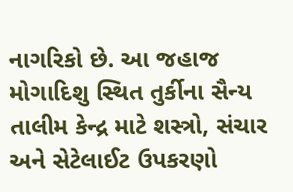નાગરિકો છે. આ જહાજ મોગાદિશુ સ્થિત તુર્કીના સૈન્ય તાલીમ કેન્દ્ર માટે શસ્ત્રો, સંચાર અને સેટેલાઈટ ઉપકરણો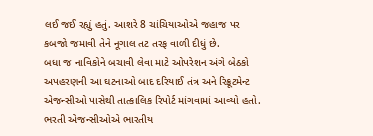લઈ જઈ રહ્યું હતું. આશરે 8 ચાંચિયાઓએ જહાજ પર કબજો જમાવી તેને નૂગાલ તટ તરફ વાળી દીધું છે.
બધા જ નાવિકોને બચાવી લેવા માટે ઓપરેશન અંગે બેઠકો
અપહરણની આ ઘટનાઓ બાદ દરિયાઈ તંત્ર અને રિક્રૂટમેન્ટ એજન્સીઓ પાસેથી તાત્કાલિક રિપોર્ટ માંગવામાં આવ્યો હતો. ભરતી એજન્સીઓએ ભારતીય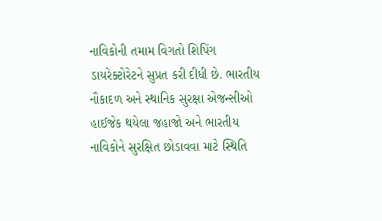નાવિકોની તમામ વિગતો શિપિંગ ડાયરેક્ટોરેટને સુપ્રત કરી દીધી છે. ભારતીય નૌકાદળ અને સ્થાનિક સુરક્ષા એજન્સીઓ હાઈજેક થયેલા જહાજો અને ભારતીય નાવિકોને સુરક્ષિત છોડાવવા માટે સ્થિતિ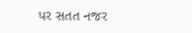પર સતત નજર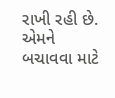રાખી રહી છે. એમને બચાવવા માટે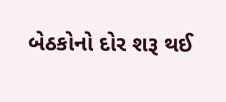બેઠકોનો દોર શરૂ થઈ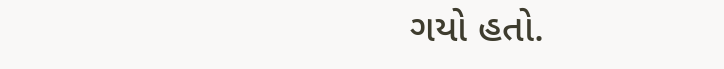ગયો હતો.